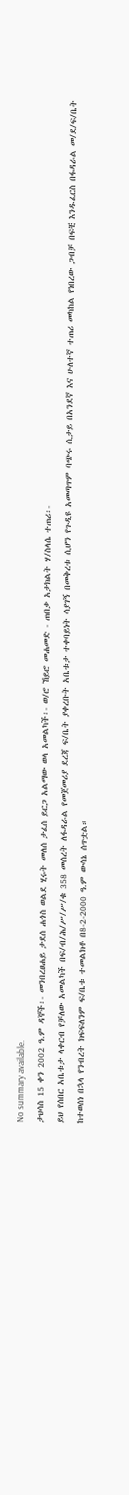No summary available.
ታህሳስ 15 ቀን 2002 ዓ.ም ዳኞች፡- መንበረፀሐይ ታደሰ ሐጎስ ወልደ ሂሩት መለሰ ታፈሰ ይርጋ አልማው ወላ አመልካች፡- ወ/ሮ ኸይሮ መሐመድ - ጠበቃ አታክልት ሃ/ስላሴ ተጠሪ፡-
ይህ የሰበር አቤቱታ ላቀርብ የቻለው አመልካች በፍ/ብ/ሕ/ሥ/ሥ/ቁ 358 መሰረት ለፋዳራል የመጀመሪያ ደረጃ ፍ/ቤት ያቀረቡት አቤቱታ ተቀባይነት ሳያገኝ በመቅረቱ ሲሆን የጉዲዩ አመጣጥም ባጭሩ ሲታይ በአንደኛ እና ሁለተኛ ተጠሪ መካከል የነበረው ጋብቻ በፍቺ እንዱፈርስ በፋዳራል መ/ደ/ፍ/ቤት ከተወሰነ በኋላ የንብረት ክፍፍለንም ፍ/ቤቱ ተመልክቶ በ8-2-2000 ዓ.ም ውሳኔ ሰጥቷል።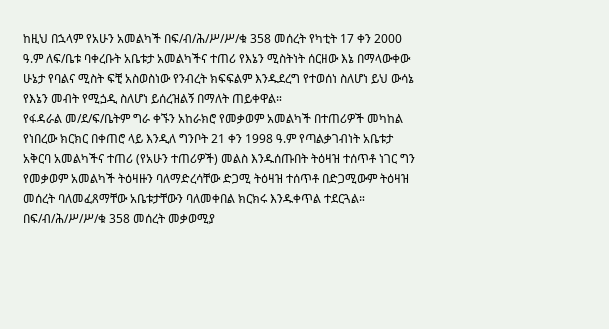ከዚህ በኋላም የአሁን አመልካች በፍ/ብ/ሕ/ሥ/ሥ/ቁ 358 መሰረት የካቲት 17 ቀን 2000 ዓ.ም ለፍ/ቤቱ ባቀረቡት አቤቱታ አመልካችና ተጠሪ የእኔን ሚስትነት ሰርዘው እኔ በማላውቀው ሁኔታ የባልና ሚስት ፍቺ አስወስነው የንብረት ክፍፍልም እንዱደረግ የተወሰነ ስለሆነ ይህ ውሳኔ የእኔን መብት የሚጏዲ ስለሆነ ይሰረዝልኝ በማለት ጠይቀዋል።
የፋዳራል መ/ደ/ፍ/ቤትም ግራ ቀኙን አከራክሮ የመቃወም አመልካች በተጠሪዎች መካከል የነበረው ክርክር በቀጠሮ ላይ እንዲለ ግንቦት 21 ቀን 1998 ዓ.ም የጣልቃገብነት አቤቱታ አቅርባ አመልካችና ተጠሪ (የአሁን ተጠሪዎች) መልስ እንዱሰጡበት ትዕዛዝ ተሰጥቶ ነገር ግን የመቃወም አመልካች ትዕዛዙን ባለማድረሳቸው ድጋሚ ትዕዛዝ ተሰጥቶ በድጋሚውም ትዕዛዝ መሰረት ባለመፈጸማቸው አቤቱታቸውን ባለመቀበል ክርክሩ እንዱቀጥል ተደርጓል።
በፍ/ብ/ሕ/ሥ/ሥ/ቁ 358 መሰረት መቃወሚያ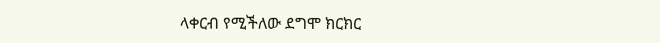ላቀርብ የሚችለው ደግሞ ክርክር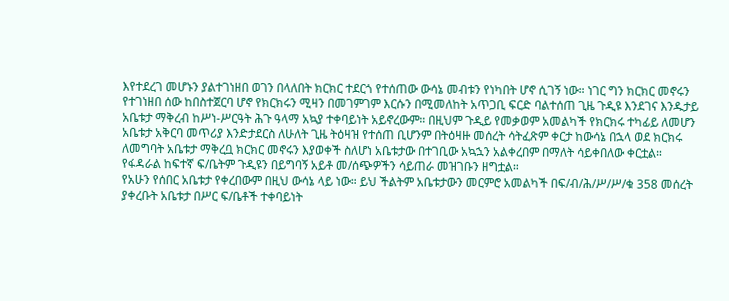እየተደረገ መሆኑን ያልተገነዘበ ወገን በላለበት ክርክር ተደርጎ የተሰጠው ውሳኔ መብቱን የነካበት ሆኖ ሲገኝ ነው። ነገር ግን ክርክር መኖሩን የተገነዘበ ሰው ከበስተጀርባ ሆኖ የክርክሩን ሚዛን በመገምገም እርሱን በሚመለከት አጥጋቢ ፍርድ ባልተሰጠ ጊዜ ጉዲዩ እንደገና እንዱታይ አቤቱታ ማቅረብ ከሥነ-ሥርዓት ሕጉ ዓላማ አኳያ ተቀባይነት አይኖረውም። በዚህም ጉዲይ የመቃወም አመልካች የክርክሩ ተካፊይ ለመሆን አቤቱታ አቅርባ መጥሪያ እንድታደርስ ለሁለት ጊዜ ትዕዛዝ የተሰጠ ቢሆንም በትዕዛዙ መሰረት ሳትፈጽም ቀርታ ከውሳኔ በኋላ ወደ ክርክሩ ለመግባት አቤቱታ ማቅረቧ ክርክር መኖሩን እያወቀች ስለሆነ አቤቱታው በተገቢው አኳኋን አልቀረበም በማለት ሳይቀበለው ቀርቷል።
የፋዳራል ከፍተኛ ፍ/ቤትም ጉዲዩን በይግባኝ አይቶ መ/ሰጭዎችን ሳይጠራ መዝገቡን ዘግቷል።
የአሁን የሰበር አቤቱታ የቀረበውም በዚህ ውሳኔ ላይ ነው። ይህ ችልትም አቤቱታውን መርምሮ አመልካች በፍ/ብ/ሕ/ሥ/ሥ/ቁ 358 መሰረት ያቀረቡት አቤቱታ በሥር ፍ/ቤቶች ተቀባይነት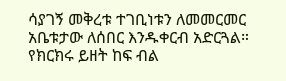ሳያገኝ መቅረቱ ተገቢነቱን ለመመርመር አቤቱታው ለሰበር እንዱቀርብ አድርጓል።
የክርክሩ ይዘት ከፍ ብል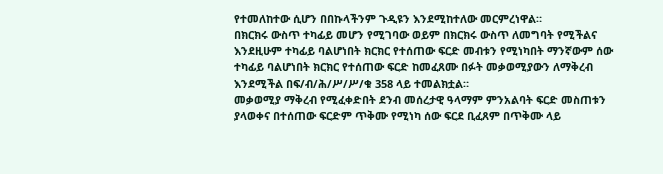የተመለከተው ሲሆን በበኩላችንም ጉዲዩን እንደሚከተለው መርምረነዋል።
በክርክሩ ውስጥ ተካፊይ መሆን የሚገባው ወይም በክርክሩ ውስጥ ለመግባት የሚችልና እንደዚሁም ተካፊይ ባልሆነበት ክርክር የተሰጠው ፍርድ መብቱን የሚነካበት ማንኛውም ሰው ተካፊይ ባልሆነበት ክርክር የተሰጠው ፍርድ ከመፈጸሙ በፉት መቃወሚያውን ለማቅረብ እንደሚችል በፍ/ብ/ሕ/ሥ/ሥ/ቁ 358 ላይ ተመልክቷል።
መቃወሚያ ማቅረብ የሚፈቀድበት ደንብ መሰረታዊ ዓላማም ምንአልባት ፍርድ መስጠቱን ያላወቀና በተሰጠው ፍርድም ጥቅሙ የሚነካ ሰው ፍርደ ቢፈጸም በጥቅሙ ላይ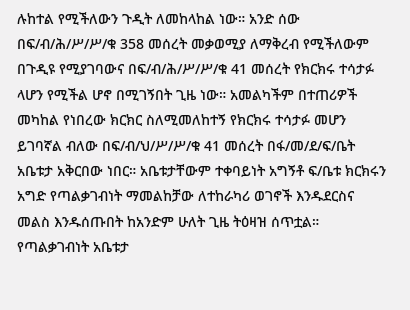ሉከተል የሚችለውን ጉዲት ለመከላከል ነው። አንድ ሰው በፍ/ብ/ሕ/ሥ/ሥ/ቁ 358 መሰረት መቃወሚያ ለማቅረብ የሚችለውም በጉዲዩ የሚያገባውና በፍ/ብ/ሕ/ሥ/ሥ/ቁ 41 መሰረት የክርክሩ ተሳታፉ ላሆን የሚችል ሆኖ በሚገኝበት ጊዜ ነው። አመልካችም በተጠሪዎች መካከል የነበረው ክርክር ስለሚመለከተኝ የክርክሩ ተሳታፉ መሆን ይገባኛል ብለው በፍ/ብ/ህ/ሥ/ሥ/ቁ 41 መሰረት በፋ/መ/ደ/ፍ/ቤት አቤቱታ አቅርበው ነበር። አቤቱታቸውም ተቀባይነት አግኝቶ ፍ/ቤቱ ክርክሩን አግድ የጣልቃገብነት ማመልከቻው ለተከራካሪ ወገኖች እንዱደርስና መልስ እንዱሰጡበት ከአንድም ሁለት ጊዜ ትዕዛዝ ሰጥቷል። የጣልቃገብነት አቤቱታ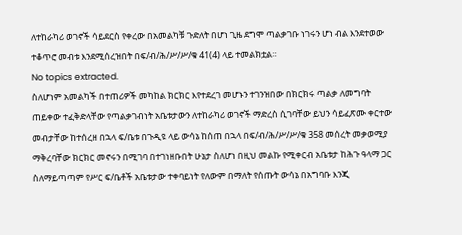ለተከራካሪ ወገኖች ሳይደርስ የቀረው በአመልካቹ ጉድለት በሆነ ጊዜ ደግሞ ጣልቃገቡ ነገሩን ሆነ ብል እንደተወው ተቆጥሮ መብቱ እንደሚሰረዝበት በፍ/ብ/ሕ/ሥ/ሥ/ቁ 41(4) ላይ ተመልክቷል።
No topics extracted.
ስለሆነም አመልካች በተጠሪዎች መካከል ክርክር እየተደረገ መሆኑን ተገንዝበው በክርክሩ ጣልቃ ለመግባት ጠይቀው ተፈቅድላቸው የጣልቃገብነት አቤቱታውን ለተከራካሪ ወገኖች ማድረስ ሲገባቸው ይህን ሳይፈጽሙ ቀርተው መብታቸው ከተሰረዘ በኋላ ፍ/ቤቱ በጉዲዩ ላይ ውሳኔ ከሰጠ በኋላ በፍ/ብ/ሕ/ሥ/ሥ/ቁ 358 መሰረት መቃወሚያ ማቅረባቸው ክርክር መኖሩን በሚገባ በተገነዘቡበት ሁኔታ ስለሆነ በዚህ መልኩ የሚቀርብ አቤቱታ ከሕጉ ዓላማ ጋር ስለማይጣጣም የሥር ፍ/ቤቶች አቤቱታው ተቀባይነት የለውም በማለት የሰጡት ውሳኔ በአግባቡ እንጂ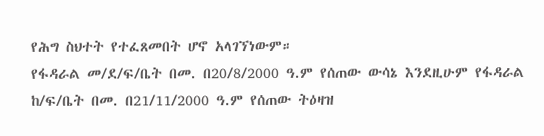የሕግ ስህተት የተፈጸመበት ሆኖ አላገኘነውም።
የፋዳራል መ/ደ/ፍ/ቤት በመ. በ20/8/2000 ዓ.ም የሰጠው ውሳኔ እንደዚሁም የፋዳራል ከ/ፍ/ቤት በመ. በ21/11/2000 ዓ.ም የሰጠው ትዕዛዝ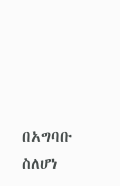በአግባቡ ስለሆነ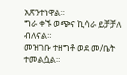አጽንተነዋል።
ግራ ቀኙ ወጭና ኪሳራ ይቻቻለ ብለናል።
መዝገቡ ተዘግቶ ወደ መ/ቤት ተመልሷል።